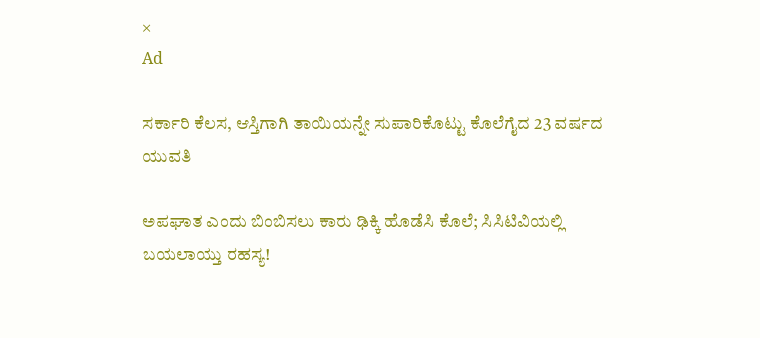×
Ad

ಸರ್ಕಾರಿ ಕೆಲಸ, ಆಸ್ತಿಗಾಗಿ ತಾಯಿಯನ್ನೇ ಸುಪಾರಿಕೊಟ್ಟು ಕೊಲೆಗೈದ 23 ವರ್ಷದ ಯುವತಿ

ಅಪಘಾತ ಎಂದು ಬಿಂಬಿಸಲು ಕಾರು ಢಿಕ್ಕಿ ಹೊಡೆಸಿ ಕೊಲೆ; ಸಿಸಿಟಿವಿಯಲ್ಲಿ ಬಯಲಾಯ್ತು ರಹಸ್ಯ!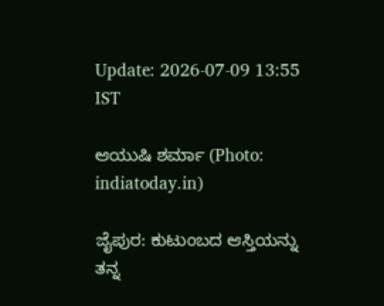Update: 2026-07-09 13:55 IST

ಆಯುಷಿ ಶರ್ಮಾ (Photo: indiatoday.in)

ಜೈಪುರ: ಕುಟುಂಬದ ಆಸ್ತಿಯನ್ನು ತನ್ನ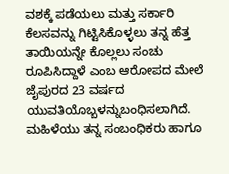ವಶಕ್ಕೆ ಪಡೆಯಲು ಮತ್ತು ಸರ್ಕಾರಿ ಕೆಲಸವನ್ನು ಗಿಟ್ಟಿಸಿಕೊಳ್ಳಲು ತನ್ನ ಹೆತ್ತ ತಾಯಿಯನ್ನೇ ಕೊಲ್ಲಲು ಸಂಚು ರೂಪಿಸಿದ್ದಾಳೆ ಎಂಬ ಆರೋಪದ ಮೇಲೆ ಜೈಪುರದ 23 ವರ್ಷದ ಯುವತಿಯೊಬ್ಬಳನ್ನುಬಂಧಿಸಲಾಗಿದೆ. ಮಹಿಳೆಯು ತನ್ನ ಸಂಬಂಧಿಕರು ಹಾಗೂ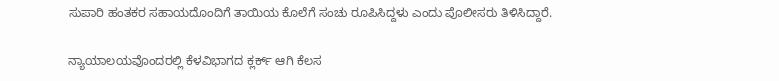ಸುಪಾರಿ ಹಂತಕರ ಸಹಾಯದೊಂದಿಗೆ ತಾಯಿಯ ಕೊಲೆಗೆ ಸಂಚು ರೂಪಿಸಿದ್ದಳು ಎಂದು ಪೊಲೀಸರು ತಿಳಿಸಿದ್ದಾರೆ.

ನ್ಯಾಯಾಲಯವೊಂದರಲ್ಲಿ ಕೆಳವಿಭಾಗದ ಕ್ಲರ್ಕ್ ಆಗಿ ಕೆಲಸ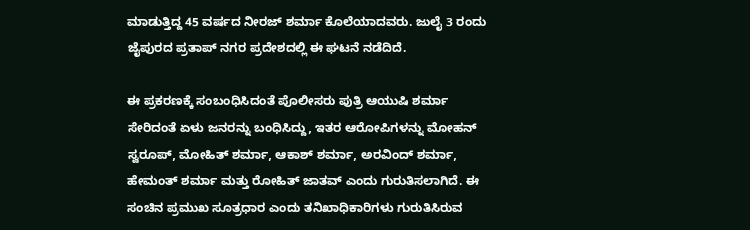ಮಾಡುತ್ತಿದ್ದ 45 ವರ್ಷದ ನೀರಜ್ ಶರ್ಮಾ ಕೊಲೆಯಾದವರು. ಜುಲೈ 3 ರಂದು ಜೈಪುರದ ಪ್ರತಾಪ್ ನಗರ ಪ್ರದೇಶದಲ್ಲಿ ಈ ಘಟನೆ ನಡೆದಿದೆ.

ಈ ಪ್ರಕರಣಕ್ಕೆ ಸಂಬಂಧಿಸಿದಂತೆ ಪೊಲೀಸರು ಪುತ್ರಿ ಆಯುಷಿ ಶರ್ಮಾ ಸೇರಿದಂತೆ ಏಳು ಜನರನ್ನು ಬಂಧಿಸಿದ್ದು, ಇತರ ಆರೋಪಿಗಳನ್ನು ಮೋಹನ್ ಸ್ವರೂಪ್, ಮೋಹಿತ್ ಶರ್ಮಾ, ಆಕಾಶ್ ಶರ್ಮಾ, ಅರವಿಂದ್ ಶರ್ಮಾ, ಹೇಮಂತ್ ಶರ್ಮಾ ಮತ್ತು ರೋಹಿತ್ ಜಾತವ್ ಎಂದು ಗುರುತಿಸಲಾಗಿದೆ. ಈ ಸಂಚಿನ ಪ್ರಮುಖ ಸೂತ್ರಧಾರ ಎಂದು ತನಿಖಾಧಿಕಾರಿಗಳು ಗುರುತಿಸಿರುವ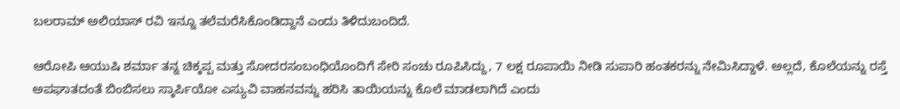ಬಲರಾಮ್ ಅಲಿಯಾಸ್ ರವಿ ಇನ್ನೂ ತಲೆಮರೆಸಿಕೊಂಡಿದ್ದಾನೆ ಎಂದು ತಿಳಿದುಬಂದಿದೆ.

ಆರೋಪಿ ಆಯುಷಿ ಶರ್ಮಾ ತನ್ನ ಚಿಕ್ಕಪ್ಪ ಮತ್ತು ಸೋದರಸಂಬಂಧಿಯೊಂದಿಗೆ ಸೇರಿ ಸಂಚು ರೂಪಿಸಿದ್ದು, 7 ಲಕ್ಷ ರೂಪಾಯಿ ನೀಡಿ ಸುಪಾರಿ ಹಂತಕರನ್ನು ನೇಮಿಸಿದ್ದಾಳೆ. ಅಲ್ಲದೆ, ಕೊಲೆಯನ್ನು ರಸ್ತೆ ಅಪಘಾತದಂತೆ ಬಿಂಬಿಸಲು ಸ್ಕಾರ್ಪಿಯೋ ಎಸ್ಯುವಿ ವಾಹನವನ್ನು ಹರಿಸಿ ತಾಯಿಯನ್ನು ಕೊಲೆ ಮಾಡಲಾಗಿದೆ ಎಂದು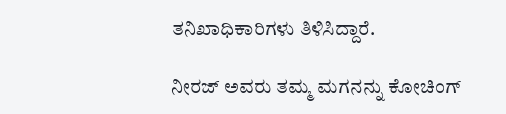ತನಿಖಾಧಿಕಾರಿಗಳು ತಿಳಿಸಿದ್ದಾರೆ.

ನೀರಜ್ ಅವರು ತಮ್ಮ ಮಗನನ್ನು ಕೋಚಿಂಗ್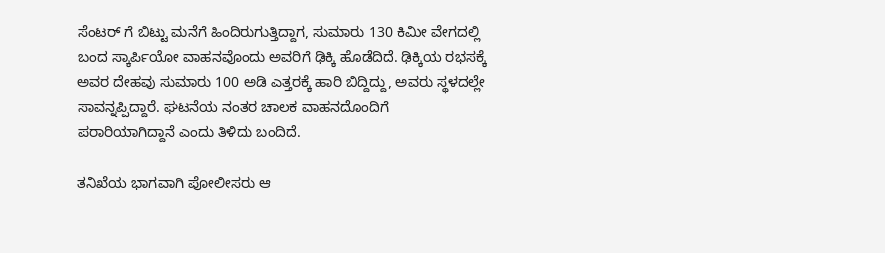ಸೆಂಟರ್ ಗೆ ಬಿಟ್ಟು ಮನೆಗೆ ಹಿಂದಿರುಗುತ್ತಿದ್ದಾಗ, ಸುಮಾರು 130 ಕಿಮೀ ವೇಗದಲ್ಲಿ ಬಂದ ಸ್ಕಾರ್ಪಿಯೋ ವಾಹನವೊಂದು ಅವರಿಗೆ ಢಿಕ್ಕಿ ಹೊಡೆದಿದೆ. ಢಿಕ್ಕಿಯ ರಭಸಕ್ಕೆ ಅವರ ದೇಹವು ಸುಮಾರು 100 ಅಡಿ ಎತ್ತರಕ್ಕೆ ಹಾರಿ ಬಿದ್ದಿದ್ದು, ಅವರು ಸ್ಥಳದಲ್ಲೇ ಸಾವನ್ನಪ್ಪಿದ್ದಾರೆ. ಘಟನೆಯ ನಂತರ ಚಾಲಕ ವಾಹನದೊಂದಿಗೆ ಪರಾರಿಯಾಗಿದ್ದಾನೆ ಎಂದು ತಿಳಿದು ಬಂದಿದೆ.

ತನಿಖೆಯ ಭಾಗವಾಗಿ ಪೋಲೀಸರು ಆ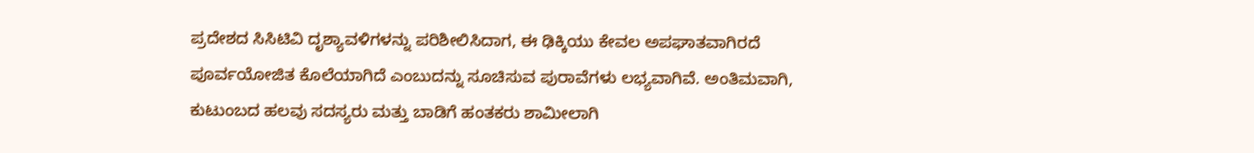ಪ್ರದೇಶದ ಸಿಸಿಟಿವಿ ದೃಶ್ಯಾವಳಿಗಳನ್ನು ಪರಿಶೀಲಿಸಿದಾಗ, ಈ ಢಿಕ್ಕಿಯು ಕೇವಲ ಅಪಘಾತವಾಗಿರದೆ ಪೂರ್ವಯೋಜಿತ ಕೊಲೆಯಾಗಿದೆ ಎಂಬುದನ್ನು ಸೂಚಿಸುವ ಪುರಾವೆಗಳು ಲಭ್ಯವಾಗಿವೆ. ಅಂತಿಮವಾಗಿ, ಕುಟುಂಬದ ಹಲವು ಸದಸ್ಯರು ಮತ್ತು ಬಾಡಿಗೆ ಹಂತಕರು ಶಾಮೀಲಾಗಿ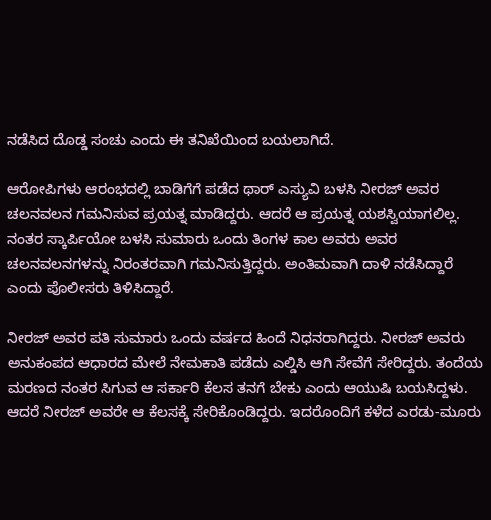ನಡೆಸಿದ ದೊಡ್ಡ ಸಂಚು ಎಂದು ಈ ತನಿಖೆಯಿಂದ ಬಯಲಾಗಿದೆ.

ಆರೋಪಿಗಳು ಆರಂಭದಲ್ಲಿ ಬಾಡಿಗೆಗೆ ಪಡೆದ ಥಾರ್ ಎಸ್ಯುವಿ ಬಳಸಿ ನೀರಜ್ ಅವರ ಚಲನವಲನ ಗಮನಿಸುವ ಪ್ರಯತ್ನ ಮಾಡಿದ್ದರು. ಆದರೆ ಆ ಪ್ರಯತ್ನ ಯಶಸ್ವಿಯಾಗಲಿಲ್ಲ. ನಂತರ ಸ್ಕಾರ್ಪಿಯೋ ಬಳಸಿ ಸುಮಾರು ಒಂದು ತಿಂಗಳ ಕಾಲ ಅವರು ಅವರ ಚಲನವಲನಗಳನ್ನು ನಿರಂತರವಾಗಿ ಗಮನಿಸುತ್ತಿದ್ದರು. ಅಂತಿಮವಾಗಿ ದಾಳಿ ನಡೆಸಿದ್ದಾರೆ ಎಂದು ಪೊಲೀಸರು ತಿಳಿಸಿದ್ದಾರೆ.

ನೀರಜ್ ಅವರ ಪತಿ ಸುಮಾರು ಒಂದು ವರ್ಷದ ಹಿಂದೆ ನಿಧನರಾಗಿದ್ದರು. ನೀರಜ್ ಅವರು ಅನುಕಂಪದ ಆಧಾರದ ಮೇಲೆ ನೇಮಕಾತಿ ಪಡೆದು ಎಲ್ಡಿಸಿ ಆಗಿ ಸೇವೆಗೆ ಸೇರಿದ್ದರು. ತಂದೆಯ ಮರಣದ ನಂತರ ಸಿಗುವ ಆ ಸರ್ಕಾರಿ ಕೆಲಸ ತನಗೆ ಬೇಕು ಎಂದು ಆಯುಷಿ ಬಯಸಿದ್ದಳು. ಆದರೆ ನೀರಜ್ ಅವರೇ ಆ ಕೆಲಸಕ್ಕೆ ಸೇರಿಕೊಂಡಿದ್ದರು. ಇದರೊಂದಿಗೆ ಕಳೆದ ಎರಡು-ಮೂರು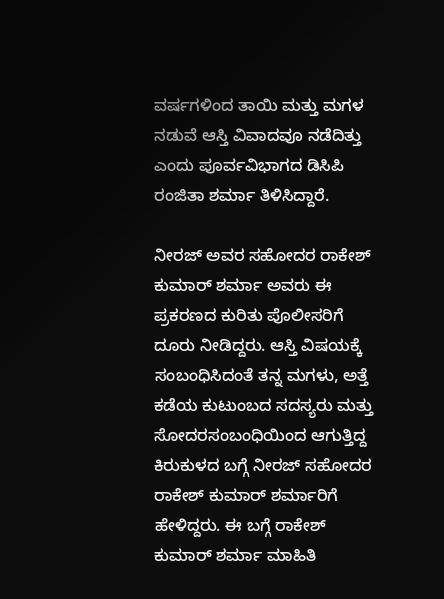ವರ್ಷಗಳಿಂದ ತಾಯಿ ಮತ್ತು ಮಗಳ ನಡುವೆ ಆಸ್ತಿ ವಿವಾದವೂ ನಡೆದಿತ್ತು ಎಂದು ಪೂರ್ವವಿಭಾಗದ ಡಿಸಿಪಿ ರಂಜಿತಾ ಶರ್ಮಾ ತಿಳಿಸಿದ್ದಾರೆ.

ನೀರಜ್ ಅವರ ಸಹೋದರ ರಾಕೇಶ್ ಕುಮಾರ್ ಶರ್ಮಾ ಅವರು ಈ ಪ್ರಕರಣದ ಕುರಿತು ಪೊಲೀಸರಿಗೆ ದೂರು ನೀಡಿದ್ದರು. ಆಸ್ತಿ ವಿಷಯಕ್ಕೆ ಸಂಬಂಧಿಸಿದಂತೆ ತನ್ನ ಮಗಳು, ಅತ್ತೆ ಕಡೆಯ ಕುಟುಂಬದ ಸದಸ್ಯರು ಮತ್ತು ಸೋದರಸಂಬಂಧಿಯಿಂದ ಆಗುತ್ತಿದ್ದ ಕಿರುಕುಳದ ಬಗ್ಗೆ ನೀರಜ್ ಸಹೋದರ ರಾಕೇಶ್ ಕುಮಾರ್ ಶರ್ಮಾರಿಗೆ ಹೇಳಿದ್ದರು. ಈ ಬಗ್ಗೆ ರಾಕೇಶ್ ಕುಮಾರ್ ಶರ್ಮಾ ಮಾಹಿತಿ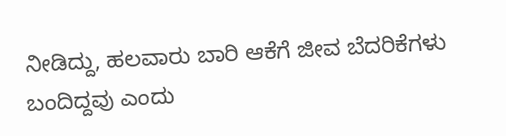ನೀಡಿದ್ದು, ಹಲವಾರು ಬಾರಿ ಆಕೆಗೆ ಜೀವ ಬೆದರಿಕೆಗಳು ಬಂದಿದ್ದವು ಎಂದು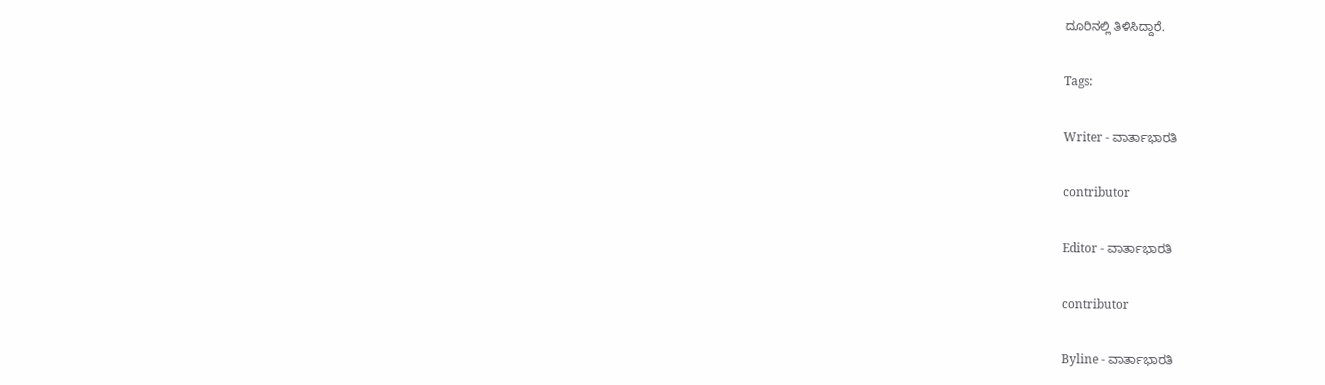ದೂರಿನಲ್ಲಿ ತಿಳಿಸಿದ್ದಾರೆ.

Tags:

Writer - ವಾರ್ತಾಭಾರತಿ

contributor

Editor - ವಾರ್ತಾಭಾರತಿ

contributor

Byline - ವಾರ್ತಾಭಾರತಿ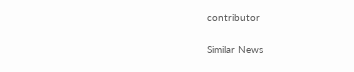contributor

Similar News